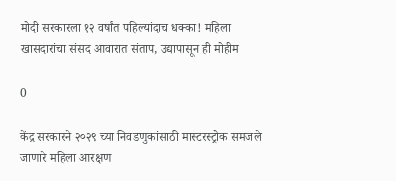मोदी सरकारला १२ वर्षांत पहिल्यांदाच धक्का! महिला खासदारांचा संसद आवारात संताप, उद्यापासून ही मोहीम

0

केंद्र सरकारने २०२९ च्या निवडणुकांसाठी मास्टरस्ट्रोक समजले जाणारे महिला आरक्षण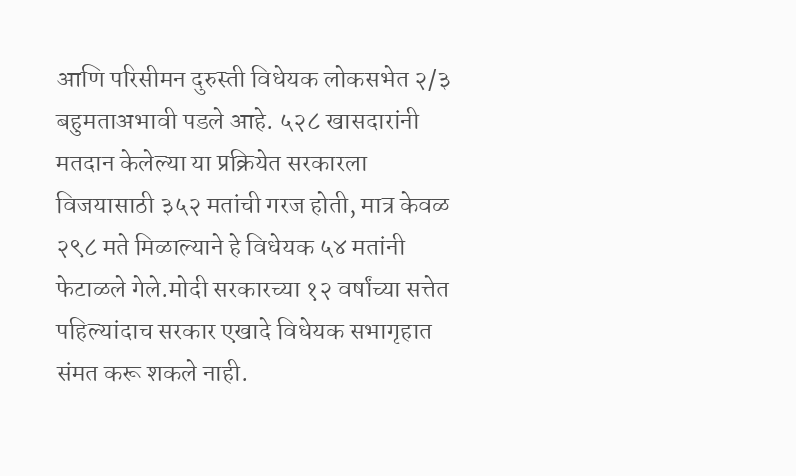आणि परिसीमन दुरुस्ती विधेयक लोकसभेत २/३ बहुमताअभावी पडले आहे. ५२८ खासदारांनी मतदान केलेल्या या प्रक्रियेत सरकारला विजयासाठी ३५२ मतांची गरज होती, मात्र केवळ २९८ मते मिळाल्याने हे विधेयक ५४ मतांनी फेटाळले गेले.मोदी सरकारच्या १२ वर्षांच्या सत्तेत पहिल्यांदाच सरकार एखादे विधेयक सभागृहात संमत करू शकले नाही.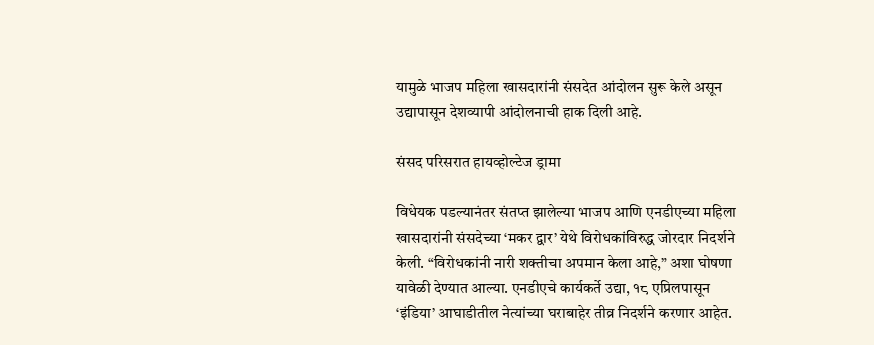यामुळे भाजप महिला खासदारांनी संसदेत आंदोलन सुरू केले असून उद्यापासून देशव्यापी आंदोलनाची हाक दिली आहे.

संसद परिसरात हायव्होल्टेज ड्रामा

विधेयक पडल्यानंतर संतप्त झालेल्या भाजप आणि एनडीएच्या महिला खासदारांनी संसदेच्या ‘मकर द्वार’ येथे विरोधकांविरुद्ध जोरदार निदर्शने केली. “विरोधकांनी नारी शक्तीचा अपमान केला आहे,” अशा घोषणा यावेळी देण्यात आल्या. एनडीएचे कार्यकर्ते उद्या, १८ एप्रिलपासून ‘इंडिया’ आघाडीतील नेत्यांच्या घराबाहेर तीव्र निदर्शने करणार आहेत.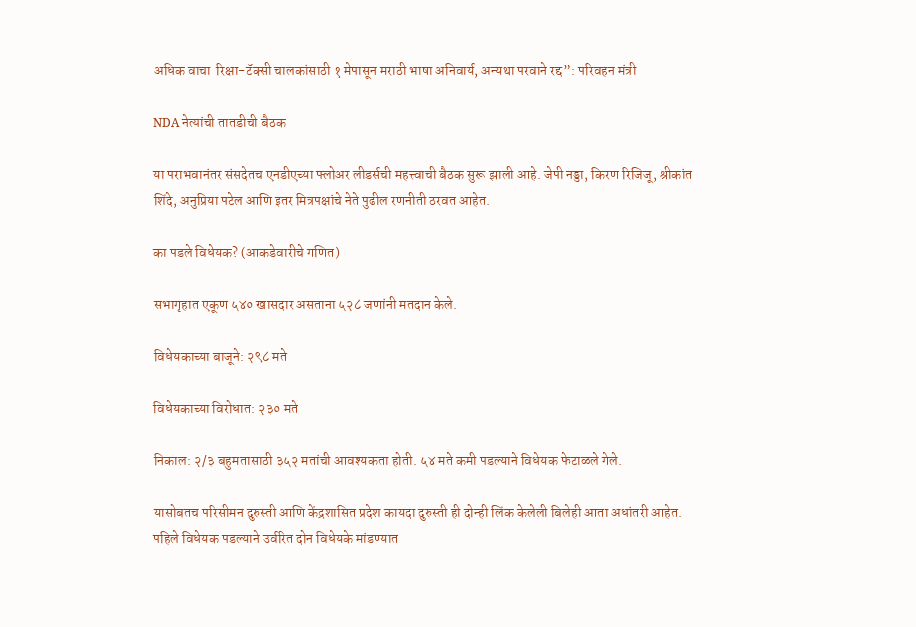अधिक वाचा  रिक्षा-टॅक्सी चालकांसाठी १ मेपासून मराठी भाषा अनिवार्य, अन्यथा परवाने रद्द”: परिवहन मंत्री

NDA नेत्यांची तातडीची बैठक

या पराभवानंतर संसदेतच एनडीएच्या फ्लोअर लीडर्सची महत्त्वाची बैठक सुरू झाली आहे. जेपी नड्डा, किरण रिजिजू, श्रीकांत शिंदे, अनुप्रिया पटेल आणि इतर मित्रपक्षांचे नेते पुढील रणनीती ठरवत आहेत.

का पडले विधेयक? (आकडेवारीचे गणित)

सभागृहात एकूण ५४० खासदार असताना ५२८ जणांनी मतदान केले.

विधेयकाच्या बाजूने: २९८ मते

विधेयकाच्या विरोधात: २३० मते

निकाल: २/३ बहुमतासाठी ३५२ मतांची आवश्यकता होती. ५४ मते कमी पडल्याने विधेयक फेटाळले गेले.

यासोबतच परिसीमन दुरुस्ती आणि केंद्रशासित प्रदेश कायदा दुरुस्ती ही दोन्ही लिंक केलेली बिलेही आता अधांतरी आहेत. पहिले विधेयक पडल्याने उर्वरित दोन विधेयके मांडण्यात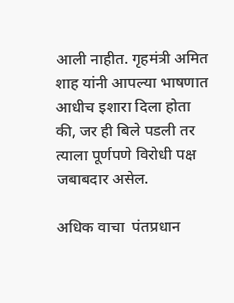आली नाहीत. गृहमंत्री अमित शाह यांनी आपल्या भाषणात आधीच इशारा दिला होता की, जर ही बिले पडली तर त्याला पूर्णपणे विरोधी पक्ष जबाबदार असेल.

अधिक वाचा  पंतप्रधान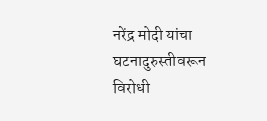नरेंद्र मोदी यांचा घटनादुरुस्तीवरून विरोधी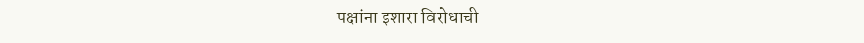पक्षांना इशारा विरोधाची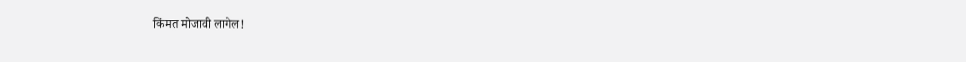किंमत मोजावी लागेल!